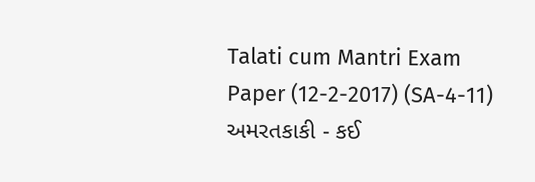Talati cum Mantri Exam Paper (12-2-2017) (SA-4-11) અમરતકાકી - કઈ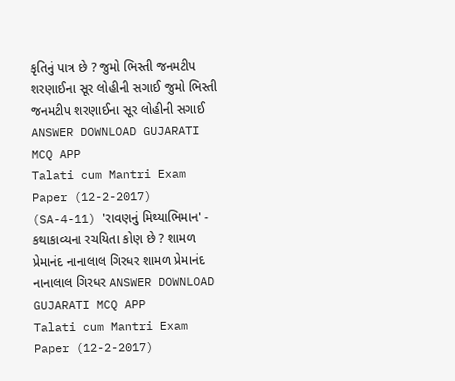કૃતિનું પાત્ર છે ? જુમો ભિસ્તી જનમટીપ શરણાઈના સૂર લોહીની સગાઈ જુમો ભિસ્તી જનમટીપ શરણાઈના સૂર લોહીની સગાઈ ANSWER DOWNLOAD GUJARATI MCQ APP
Talati cum Mantri Exam Paper (12-2-2017) (SA-4-11) 'રાવણનું મિથ્યાભિમાન' - કથાકાવ્યના રચયિતા કોણ છે ? શામળ પ્રેમાનંદ નાનાલાલ ગિરધર શામળ પ્રેમાનંદ નાનાલાલ ગિરધર ANSWER DOWNLOAD GUJARATI MCQ APP
Talati cum Mantri Exam Paper (12-2-2017)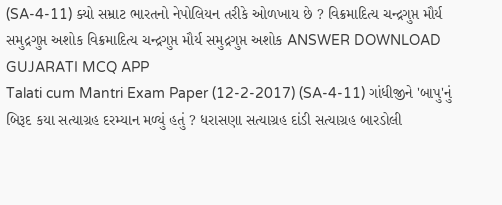(SA-4-11) ક્યો સમ્રાટ ભારતનો નેપોલિયન તરીકે ઓળખાય છે ? વિક્રમાદિત્ય ચન્દ્રગુપ્ત મૌર્ય સમુદ્રગુપ્ત અશોક વિક્રમાદિત્ય ચન્દ્રગુપ્ત મૌર્ય સમુદ્રગુપ્ત અશોક ANSWER DOWNLOAD GUJARATI MCQ APP
Talati cum Mantri Exam Paper (12-2-2017) (SA-4-11) ગાંધીજીને 'બાપુ'નું બિરૂદ કયા સત્યાગ્રહ દરમ્યાન મળ્યું હતું ? ધરાસણા સત્યાગ્રહ દાંડી સત્યાગ્રહ બારડોલી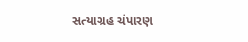સત્યાગ્રહ ચંપારણ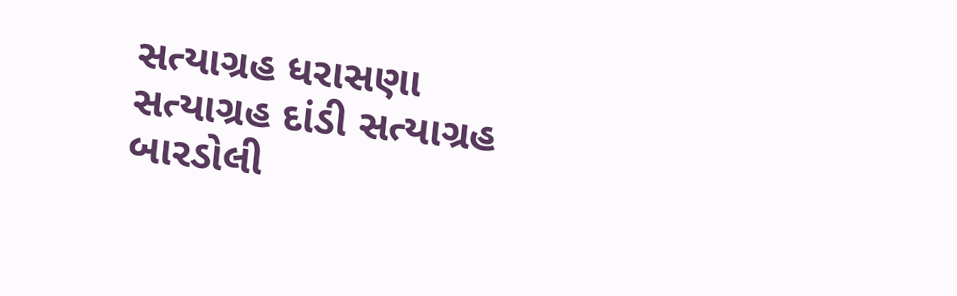સત્યાગ્રહ ધરાસણા સત્યાગ્રહ દાંડી સત્યાગ્રહ બારડોલી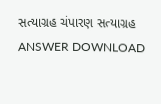સત્યાગ્રહ ચંપારણ સત્યાગ્રહ ANSWER DOWNLOAD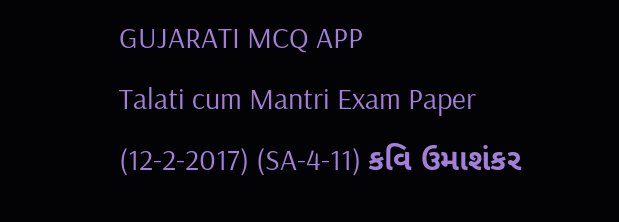GUJARATI MCQ APP
Talati cum Mantri Exam Paper (12-2-2017) (SA-4-11) કવિ ઉમાશંકર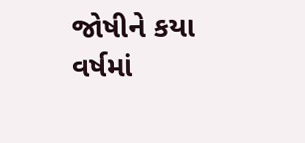જોષીને કયા વર્ષમાં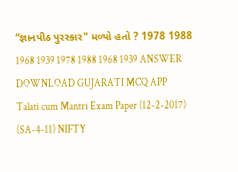“જ્ઞાનપીઠ પુરસ્કાર" મળ્યો હતો ? 1978 1988 1968 1939 1978 1988 1968 1939 ANSWER DOWNLOAD GUJARATI MCQ APP
Talati cum Mantri Exam Paper (12-2-2017) (SA-4-11) NIFTY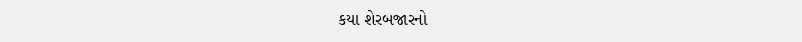કયા શેરબજારનો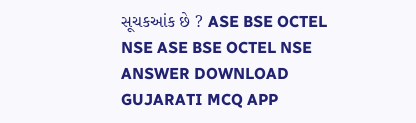સૂચકઆંક છે ? ASE BSE OCTEL NSE ASE BSE OCTEL NSE ANSWER DOWNLOAD GUJARATI MCQ APP